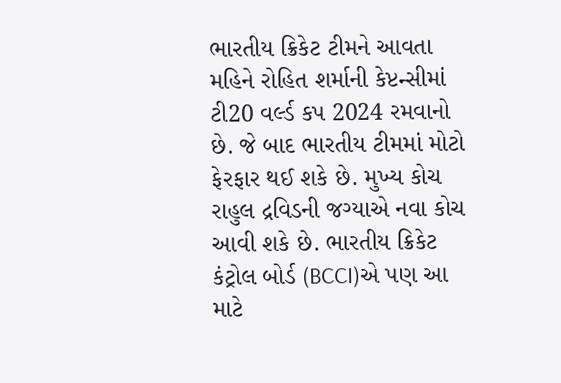ભારતીય ક્રિકેટ ટીમને આવતા મહિને રોહિત શર્માની કેપ્ટન્સીમાં ટી20 વર્લ્ડ કપ 2024 રમવાનો છે. જે બાદ ભારતીય ટીમમાં મોટો ફેરફાર થઈ શકે છે. મુખ્ય કોચ રાહુલ દ્રવિડની જગ્યાએ નવા કોચ આવી શકે છે. ભારતીય ક્રિકેટ કંટ્રોલ બોર્ડ (BCCI)એ પણ આ માટે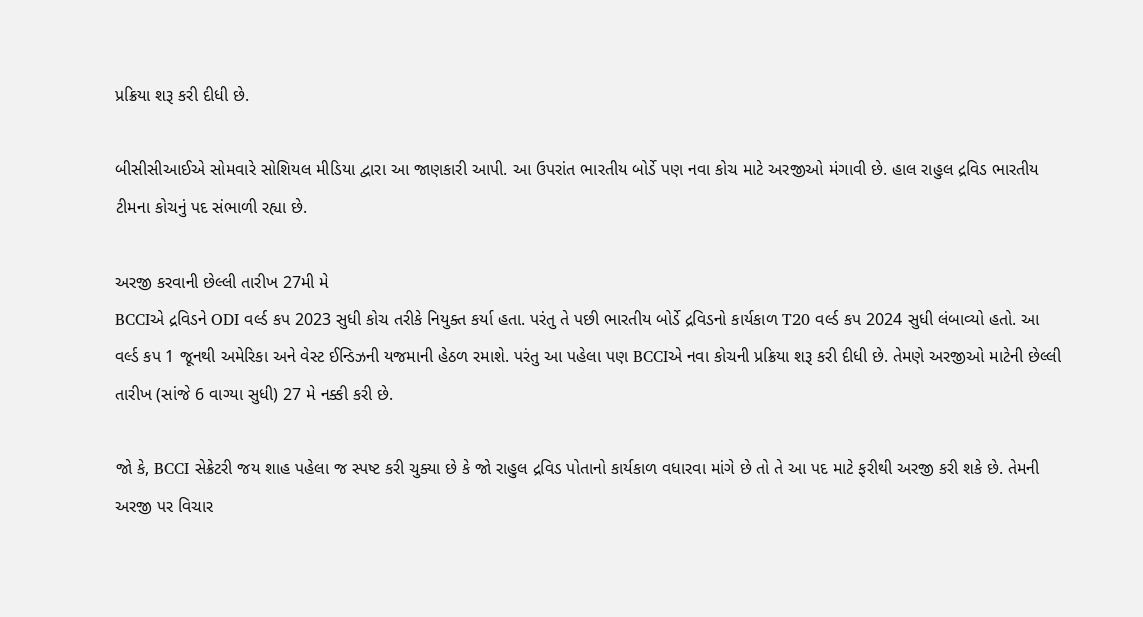પ્રક્રિયા શરૂ કરી દીધી છે.

બીસીસીઆઈએ સોમવારે સોશિયલ મીડિયા દ્વારા આ જાણકારી આપી. આ ઉપરાંત ભારતીય બોર્ડે પણ નવા કોચ માટે અરજીઓ મંગાવી છે. હાલ રાહુલ દ્રવિડ ભારતીય ટીમના કોચનું પદ સંભાળી રહ્યા છે.

અરજી કરવાની છેલ્લી તારીખ 27મી મે
BCCIએ દ્રવિડને ODI વર્લ્ડ કપ 2023 સુધી કોચ તરીકે નિયુક્ત કર્યા હતા. પરંતુ તે પછી ભારતીય બોર્ડે દ્રવિડનો કાર્યકાળ T20 વર્લ્ડ કપ 2024 સુધી લંબાવ્યો હતો. આ વર્લ્ડ કપ 1 જૂનથી અમેરિકા અને વેસ્ટ ઈન્ડિઝની યજમાની હેઠળ રમાશે. પરંતુ આ પહેલા પણ BCCIએ નવા કોચની પ્રક્રિયા શરૂ કરી દીધી છે. તેમણે અરજીઓ માટેની છેલ્લી તારીખ (સાંજે 6 વાગ્યા સુધી) 27 મે નક્કી કરી છે.

જો કે, BCCI સેક્રેટરી જય શાહ પહેલા જ સ્પષ્ટ કરી ચુક્યા છે કે જો રાહુલ દ્રવિડ પોતાનો કાર્યકાળ વધારવા માંગે છે તો તે આ પદ માટે ફરીથી અરજી કરી શકે છે. તેમની અરજી પર વિચાર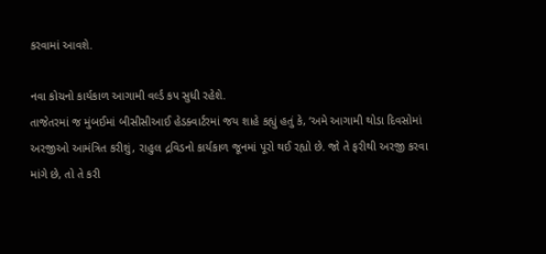કરવામાં આવશે.

નવા કોચનો કાર્યકાળ આગામી વર્લ્ડ કપ સુધી રહેશે.
તાજેતરમાં જ મુંબઈમાં બીસીસીઆઈ હેડક્વાર્ટરમાં જય શાહે કહ્યું હતું કે, ‘અમે આગામી થોડા દિવસોમાં અરજીઓ આમંત્રિત કરીશું, રાહુલ દ્રવિડનો કાર્યકાળ જૂનમાં પૂરો થઈ રહ્યો છે. જો તે ફરીથી અરજી કરવા માંગે છે, તો તે કરી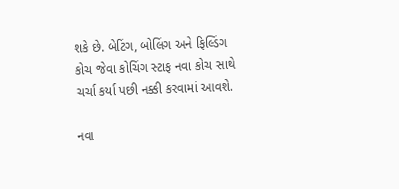શકે છે. બેટિંગ, બોલિંગ અને ફિલ્ડિંગ કોચ જેવા કોચિંગ સ્ટાફ નવા કોચ સાથે ચર્ચા કર્યા પછી નક્કી કરવામાં આવશે.

નવા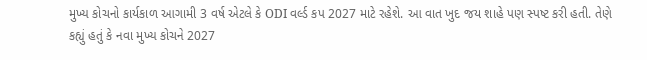મુખ્ય કોચનો કાર્યકાળ આગામી 3 વર્ષ એટલે કે ODI વર્લ્ડ કપ 2027 માટે રહેશે. આ વાત ખુદ જય શાહે પણ સ્પષ્ટ કરી હતી. તેણે કહ્યું હતું કે નવા મુખ્ય કોચને 2027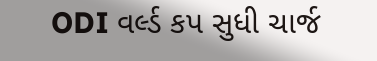ODI વર્લ્ડ કપ સુધી ચાર્જ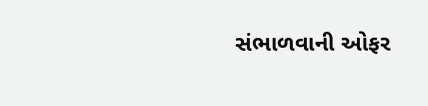સંભાળવાની ઓફર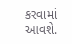કરવામાં આવશે.